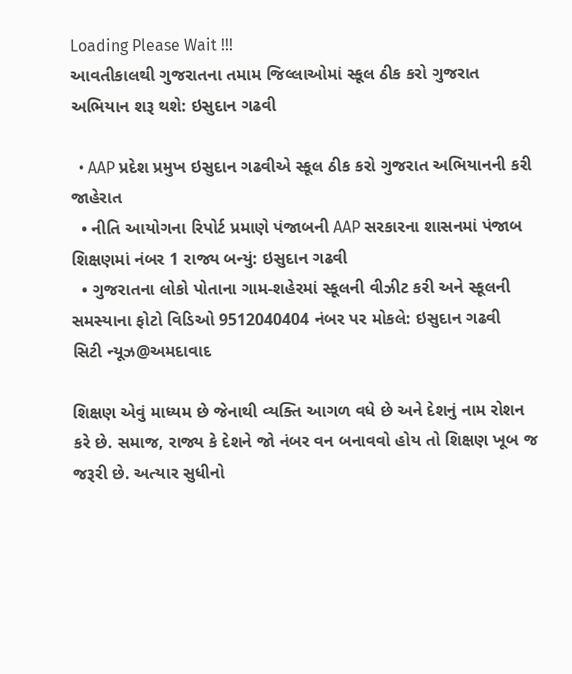Loading Please Wait !!!
આવતીકાલથી ગુજરાતના તમામ જિલ્લાઓમાં સ્કૂલ ઠીક કરો ગુજરાત અભિયાન શરૂ થશે: ઇસુદાન ગઢવી

  • AAP પ્રદેશ પ્રમુખ ઇસુદાન ગઢવીએ સ્કૂલ ઠીક કરો ગુજરાત અભિયાનની કરી જાહેરાત
  • નીતિ આયોગના રિપોર્ટ પ્રમાણે પંજાબની AAP સરકારના શાસનમાં પંજાબ શિક્ષણમાં નંબર 1 રાજ્ય બન્યું: ઇસુદાન ગઢવી
  • ગુજરાતના લોકો પોતાના ગામ-શહેરમાં સ્કૂલની વીઝીટ કરી અને સ્કૂલની સમસ્યાના ફોટો વિડિઓ 9512040404 નંબર પર મોકલે: ઇસુદાન ગઢવી
સિટી ન્યૂઝ@અમદાવાદ

શિક્ષણ એવું માધ્યમ છે જેનાથી વ્યક્તિ આગળ વધે છે અને દેશનું નામ રોશન કરે છે. સમાજ, રાજ્ય કે દેશને જો નંબર વન બનાવવો હોય તો શિક્ષણ ખૂબ જ જરૂરી છે. અત્યાર સુધીનો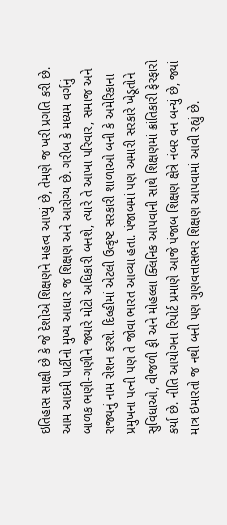ઇતિહાસ સાક્ષી છે કે જે દેશોએ શિક્ષણને મહત્વ આપ્યું છે, તેમણે જ ખરી પ્રગતિ કરી છે. આમ આદમી પાર્ટીનો મુખ્ય આધાર જ શિક્ષણ અને આરોગ્ય છે. ગરીબ કે મધ્યમ વર્ગનું બાળક ભણી-ગણીને જ્યારે મોટો અધિકારી બનશે, ત્યારે તે આખા પરિવાર, સમાજ અને રાજ્યનું નામ રોશન કરશે. દિલ્હીમાં એટલી ઉત્કૃષ્ટ સરકારી શાળાઓ બની કે અમેરિકાના પ્રમુખના પત્ની પણ તે જોવા ભારત આવ્યા હતા. પંજાબમાં પણ અમારી સરકારે ખેડૂતોને સુવિધાઓ, વીજળી ફી અને મોહલ્લા ક્લિનિક આપવાની સાથે શિક્ષણમાં ક્રાંતિકારી ફેરફારો કર્યા છે. નીતિ આયોગના રિપોર્ટ પ્રમાણે આજે પંજાબ શિક્ષણ ક્ષેત્રે નંબર વન બન્યું છે, જ્યાં માત્ર ઇમારતો જ નથી બની પણ ગુણવત્તાસભર શિક્ષણ આપવામાં આવી રહ્યું છે.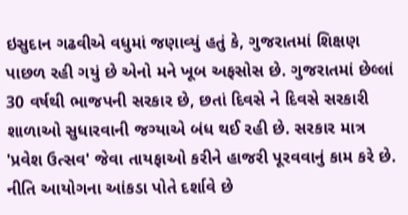ઇસુદાન ગઢવીએ વધુમાં જણાવ્યું હતું કે, ગુજરાતમાં શિક્ષણ પાછળ રહી ગયું છે એનો મને ખૂબ અફસોસ છે. ગુજરાતમાં છેલ્લાં 30 વર્ષથી ભાજપની સરકાર છે, છતાં દિવસે ને દિવસે સરકારી શાળાઓ સુધારવાની જગ્યાએ બંધ થઈ રહી છે. સરકાર માત્ર 'પ્રવેશ ઉત્સવ' જેવા તાયફાઓ કરીને હાજરી પૂરવવાનું કામ કરે છે. નીતિ આયોગના આંકડા પોતે દર્શાવે છે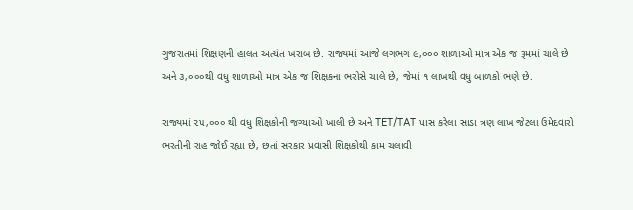ગુજરાતમાં શિક્ષણની હાલત અત્યંત ખરાબ છે. રાજ્યમાં આજે લગભગ ૯,૦૦૦ શાળાઓ માત્ર એક જ રૂમમાં ચાલે છે અને ૩,૦૦૦થી વધુ શાળાઓ માત્ર એક જ શિક્ષકના ભરોસે ચાલે છે, જેમાં ૧ લાખથી વધુ બાળકો ભણે છે.

રાજ્યમાં ૨૫,૦૦૦ થી વધુ શિક્ષકોની જગ્યાઓ ખાલી છે અને TET/TAT પાસ કરેલા સાડા ત્રણ લાખ જેટલા ઉમેદવારો ભરતીની રાહ જોઈ રહ્યા છે, છતાં સરકાર પ્રવાસી શિક્ષકોથી કામ ચલાવી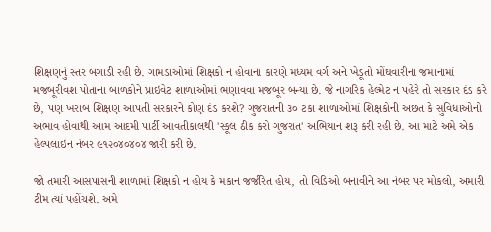શિક્ષણનું સ્તર બગાડી રહી છે. ગામડાઓમાં શિક્ષકો ન હોવાના કારણે મધ્યમ વર્ગ અને ખેડૂતો મોંઘવારીના જમાનામાં મજબૂરીવશ પોતાના બાળકોને પ્રાઇવેટ શાળાઓમાં ભણાવવા મજબૂર બન્યા છે. જે નાગરિક હેલ્મેટ ન પહેરે તો સરકાર દંડ કરે છે, પણ ખરાબ શિક્ષણ આપતી સરકારને કોણ દંડ કરશે? ગુજરાતની ૩૦ ટકા શાળાઓમાં શિક્ષકોની અછત કે સુવિધાઓનો અભાવ હોવાથી આમ આદમી પાર્ટી આવતીકાલથી 'સ્કૂલ ઠીક કરો ગુજરાત' અભિયાન શરૂ કરી રહી છે. આ માટે અમે એક હેલ્પલાઇન નંબર ૯૧૨૦૪૦૪૦૪ જારી કરી છે.

જો તમારી આસપાસની શાળામાં શિક્ષકો ન હોય કે મકાન જર્જરિત હોય, તો વિડિઓ બનાવીને આ નંબર પર મોકલો, અમારી ટીમ ત્યાં પહોંચશે. અમે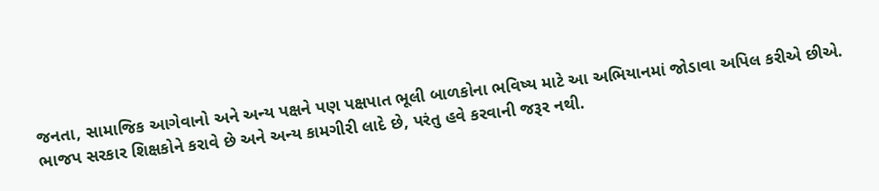જનતા, સામાજિક આગેવાનો અને અન્ય પક્ષને પણ પક્ષપાત ભૂલી બાળકોના ભવિષ્ય માટે આ અભિયાનમાં જોડાવા અપિલ કરીએ છીએ. ભાજપ સરકાર શિક્ષકોને કરાવે છે અને અન્ય કામગીરી લાદે છે, પરંતુ હવે કરવાની જરૂર નથી.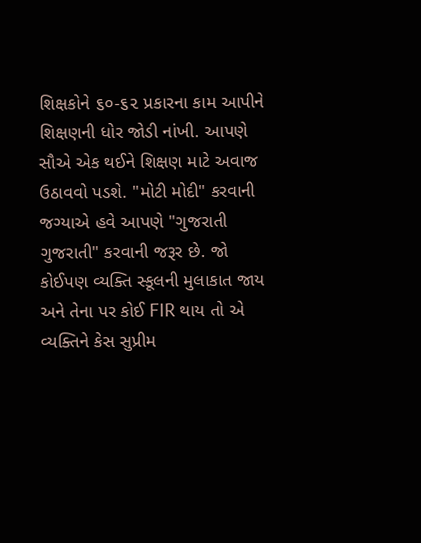શિક્ષકોને ૬૦-૬૨ પ્રકારના કામ આપીને શિક્ષણની ધોર જોડી નાંખી. આપણે સૌએ એક થઈને શિક્ષણ માટે અવાજ ઉઠાવવો પડશે. "મોટી મોદી" કરવાની જગ્યાએ હવે આપણે "ગુજરાતી ગુજરાતી" કરવાની જરૂર છે. જો કોઈપણ વ્યક્તિ સ્કૂલની મુલાકાત જાય અને તેના પર કોઈ FIR થાય તો એ વ્યક્તિને કેસ સુપ્રીમ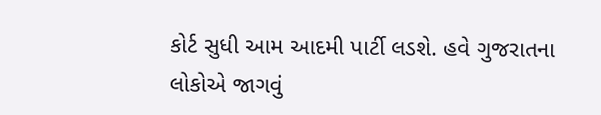કોર્ટ સુધી આમ આદમી પાર્ટી લડશે. હવે ગુજરાતના લોકોએ જાગવું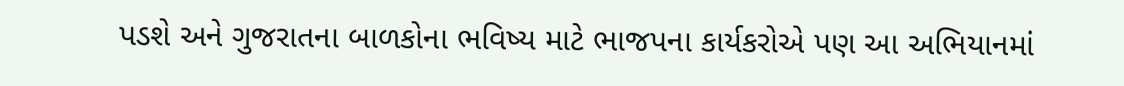પડશે અને ગુજરાતના બાળકોના ભવિષ્ય માટે ભાજપના કાર્યકરોએ પણ આ અભિયાનમાં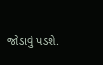જોડાવું પડશે.